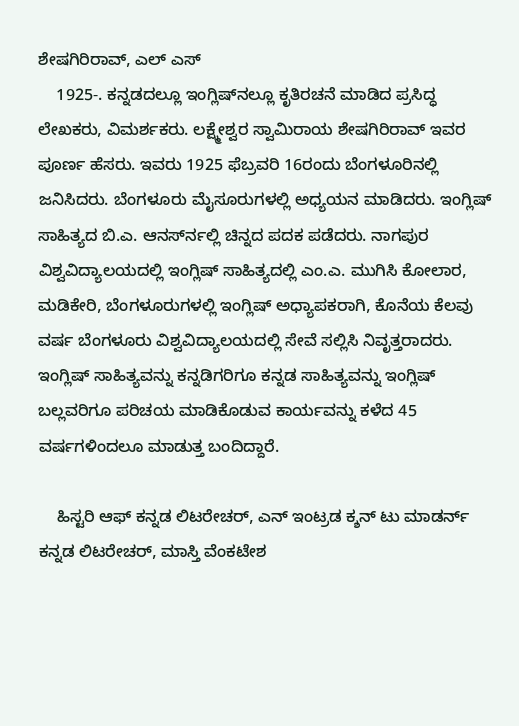ಶೇಷಗಿರಿರಾವ್, ಎಲ್ ಎಸ್
    1925-. ಕನ್ನಡದಲ್ಲೂ ಇಂಗ್ಲಿಷ್‍ನಲ್ಲೂ ಕೃತಿರಚನೆ ಮಾಡಿದ ಪ್ರಸಿದ್ಧ ಲೇಖಕರು, ವಿಮರ್ಶಕರು. ಲಕ್ಷ್ಮೇಶ್ವರ ಸ್ವಾಮಿರಾಯ ಶೇಷಗಿರಿರಾವ್ ಇವರ ಪೂರ್ಣ ಹೆಸರು. ಇವರು 1925 ಫೆಬ್ರವರಿ 16ರಂದು ಬೆಂಗಳೂರಿನಲ್ಲಿ ಜನಿಸಿದರು. ಬೆಂಗಳೂರು ಮೈಸೂರುಗಳಲ್ಲಿ ಅಧ್ಯಯನ ಮಾಡಿದರು. ಇಂಗ್ಲಿಷ್ ಸಾಹಿತ್ಯದ ಬಿ.ಎ. ಆನರ್ಸ್‍ನಲ್ಲಿ ಚಿನ್ನದ ಪದಕ ಪಡೆದರು. ನಾಗಪುರ ವಿಶ್ವವಿದ್ಯಾಲಯದಲ್ಲಿ ಇಂಗ್ಲಿಷ್ ಸಾಹಿತ್ಯದಲ್ಲಿ ಎಂ.ಎ. ಮುಗಿಸಿ ಕೋಲಾರ, ಮಡಿಕೇರಿ, ಬೆಂಗಳೂರುಗಳಲ್ಲಿ ಇಂಗ್ಲಿಷ್ ಅಧ್ಯಾಪಕರಾಗಿ, ಕೊನೆಯ ಕೆಲವು ವರ್ಷ ಬೆಂಗಳೂರು ವಿಶ್ವವಿದ್ಯಾಲಯದಲ್ಲಿ ಸೇವೆ ಸಲ್ಲಿಸಿ ನಿವೃತ್ತರಾದರು. ಇಂಗ್ಲಿಷ್ ಸಾಹಿತ್ಯವನ್ನು ಕನ್ನಡಿಗರಿಗೂ ಕನ್ನಡ ಸಾಹಿತ್ಯವನ್ನು ಇಂಗ್ಲಿಷ್ ಬಲ್ಲವರಿಗೂ ಪರಿಚಯ ಮಾಡಿಕೊಡುವ ಕಾರ್ಯವನ್ನು ಕಳೆದ 45 ವರ್ಷಗಳಿಂದಲೂ ಮಾಡುತ್ತ ಬಂದಿದ್ದಾರೆ.

    ಹಿಸ್ಟರಿ ಆಫ್ ಕನ್ನಡ ಲಿಟರೇಚರ್, ಎನ್ ಇಂಟ್ರಡ ಕ್ಶನ್ ಟು ಮಾಡರ್ನ್ ಕನ್ನಡ ಲಿಟರೇಚರ್, ಮಾಸ್ತಿ ವೆಂಕಟೇಶ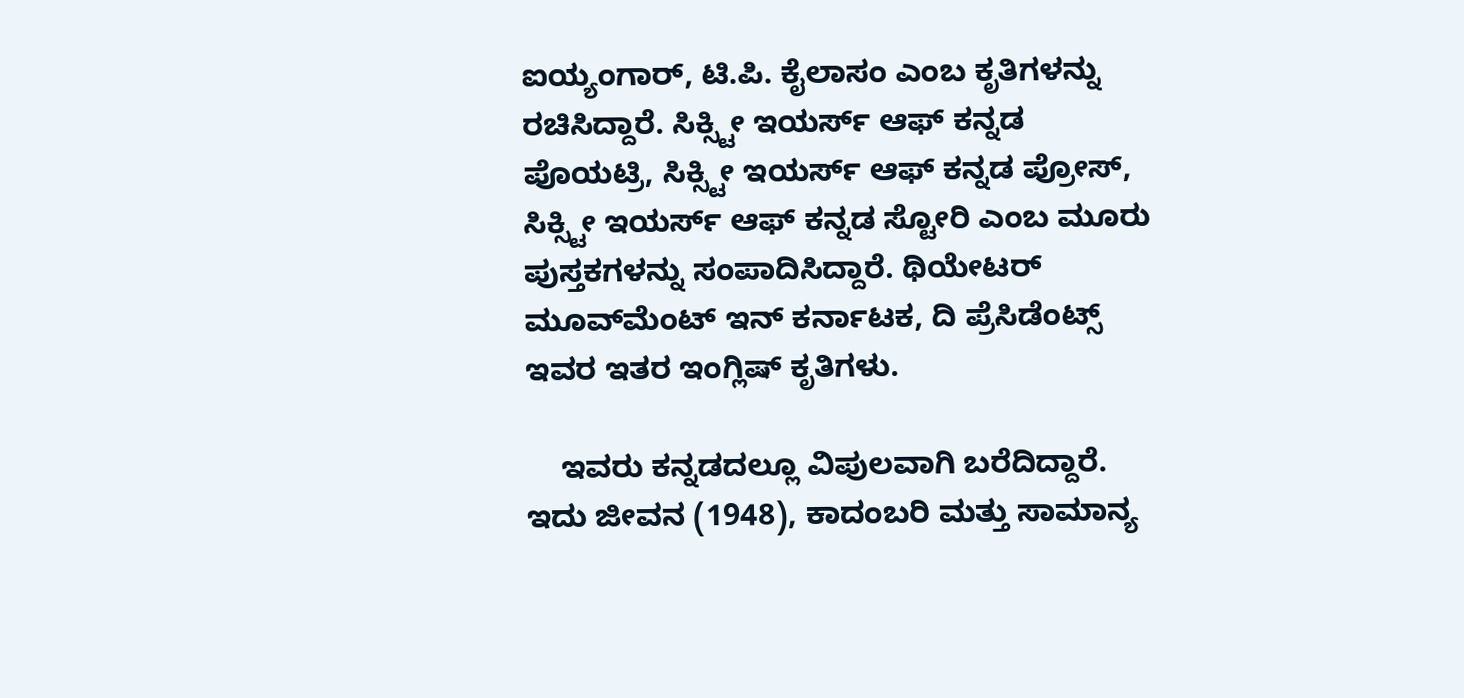ಐಯ್ಯಂಗಾರ್, ಟಿ.ಪಿ. ಕೈಲಾಸಂ ಎಂಬ ಕೃತಿಗಳನ್ನು ರಚಿಸಿದ್ದಾರೆ. ಸಿಕ್ಸ್ಟೀ ಇಯರ್ಸ್ ಆಫ್ ಕನ್ನಡ ಪೊಯಟ್ರಿ, ಸಿಕ್ಸ್ಟೀ ಇಯರ್ಸ್ ಆಫ್ ಕನ್ನಡ ಪ್ರೋಸ್, ಸಿಕ್ಸ್ಟೀ ಇಯರ್ಸ್ ಆಫ್ ಕನ್ನಡ ಸ್ಟೋರಿ ಎಂಬ ಮೂರು ಪುಸ್ತಕಗಳನ್ನು ಸಂಪಾದಿಸಿದ್ದಾರೆ. ಥಿಯೇಟರ್ ಮೂವ್‍ಮೆಂಟ್ ಇನ್ ಕರ್ನಾಟಕ, ದಿ ಪ್ರೆಸಿಡೆಂಟ್ಸ್ ಇವರ ಇತರ ಇಂಗ್ಲಿಷ್ ಕೃತಿಗಳು.

    ಇವರು ಕನ್ನಡದಲ್ಲೂ ವಿಪುಲವಾಗಿ ಬರೆದಿದ್ದಾರೆ. ಇದು ಜೀವನ (1948), ಕಾದಂಬರಿ ಮತ್ತು ಸಾಮಾನ್ಯ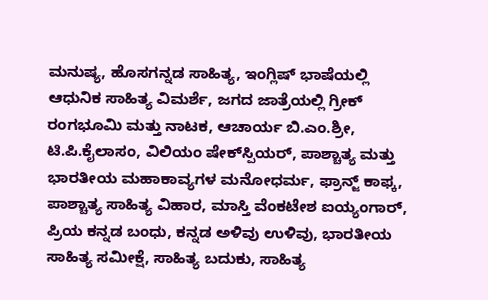ಮನುಷ್ಯ, ಹೊಸಗನ್ನಡ ಸಾಹಿತ್ಯ, ಇಂಗ್ಲಿಷ್ ಭಾಷೆಯಲ್ಲಿ ಆಧುನಿಕ ಸಾಹಿತ್ಯ ವಿಮರ್ಶೆ, ಜಗದ ಜಾತ್ರೆಯಲ್ಲಿ ಗ್ರೀಕ್ ರಂಗಭೂಮಿ ಮತ್ತು ನಾಟಕ, ಆಚಾರ್ಯ ಬಿ.ಎಂ.ಶ್ರೀ, ಟಿ.ಪಿ.ಕೈಲಾಸಂ, ವಿಲಿಯಂ ಷೇಕ್‍ಸ್ಪಿಯರ್, ಪಾಶ್ಚಾತ್ಯ ಮತ್ತು ಭಾರತೀಯ ಮಹಾಕಾವ್ಯಗಳ ಮನೋಧರ್ಮ, ಫ್ರಾನ್ಜ್ ಕಾಫ್ಕ, ಪಾಶ್ಚಾತ್ಯ ಸಾಹಿತ್ಯ ವಿಹಾರ, ಮಾಸ್ತಿ ವೆಂಕಟೇಶ ಐಯ್ಯಂಗಾರ್, ಪ್ರಿಯ ಕನ್ನಡ ಬಂಧು, ಕನ್ನಡ ಅಳಿವು ಉಳಿವು, ಭಾರತೀಯ ಸಾಹಿತ್ಯ ಸಮೀಕ್ಷೆ, ಸಾಹಿತ್ಯ ಬದುಕು, ಸಾಹಿತ್ಯ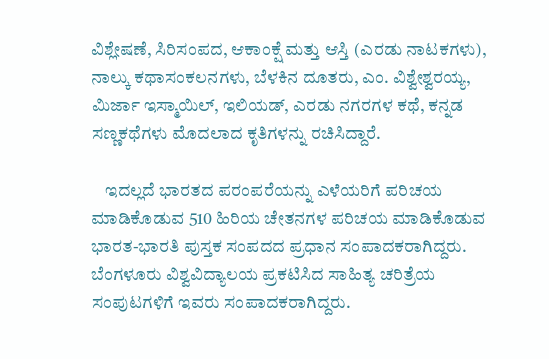ವಿಶ್ಲೇಷಣೆ, ಸಿರಿಸಂಪದ, ಆಕಾಂಕ್ಷೆ ಮತ್ತು ಆಸ್ತಿ (ಎರಡು ನಾಟಕಗಳು), ನಾಲ್ಕು ಕಥಾಸಂಕಲನಗಳು, ಬೆಳಕಿನ ದೂತರು, ಎಂ. ವಿಶ್ವೇಶ್ವರಯ್ಯ, ಮಿರ್ಜಾ ಇಸ್ಮಾಯಿಲ್, ಇಲಿಯಡ್, ಎರಡು ನಗರಗಳ ಕಥೆ, ಕನ್ನಡ ಸಣ್ಣಕಥೆಗಳು ಮೊದಲಾದ ಕೃತಿಗಳನ್ನು ರಚಿಸಿದ್ದಾರೆ.

    ಇದಲ್ಲದೆ ಭಾರತದ ಪರಂಪರೆಯನ್ನು ಎಳೆಯರಿಗೆ ಪರಿಚಯ ಮಾಡಿಕೊಡುವ 510 ಹಿರಿಯ ಚೇತನಗಳ ಪರಿಚಯ ಮಾಡಿಕೊಡುವ ಭಾರತ-ಭಾರತಿ ಪುಸ್ತಕ ಸಂಪದದ ಪ್ರಧಾನ ಸಂಪಾದಕರಾಗಿದ್ದರು. ಬೆಂಗಳೂರು ವಿಶ್ವವಿದ್ಯಾಲಯ ಪ್ರಕಟಿಸಿದ ಸಾಹಿತ್ಯ ಚರಿತ್ರೆಯ ಸಂಪುಟಗಳಿಗೆ ಇವರು ಸಂಪಾದಕರಾಗಿದ್ದರು.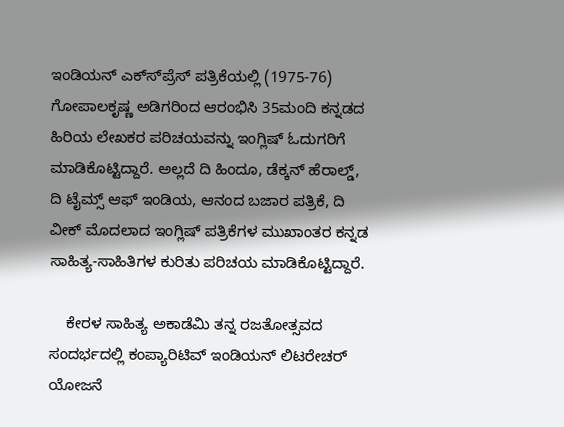ಇಂಡಿಯನ್ ಎಕ್ಸ್‍ಪ್ರೆಸ್ ಪತ್ರಿಕೆಯಲ್ಲಿ (1975-76) ಗೋಪಾಲಕೃಷ್ಣ ಅಡಿಗರಿಂದ ಆರಂಭಿಸಿ 35ಮಂದಿ ಕನ್ನಡದ ಹಿರಿಯ ಲೇಖಕರ ಪರಿಚಯವನ್ನು ಇಂಗ್ಲಿಷ್ ಓದುಗರಿಗೆ ಮಾಡಿಕೊಟ್ಟಿದ್ದಾರೆ. ಅಲ್ಲದೆ ದಿ ಹಿಂದೂ, ಡೆಕ್ಕನ್ ಹೆರಾಲ್ಡ್, ದಿ ಟೈಮ್ಸ್ ಆಫ್ ಇಂಡಿಯ, ಆನಂದ ಬಜಾರ ಪತ್ರಿಕೆ, ದಿ ವೀಕ್ ಮೊದಲಾದ ಇಂಗ್ಲಿಷ್ ಪತ್ರಿಕೆಗಳ ಮುಖಾಂತರ ಕನ್ನಡ ಸಾಹಿತ್ಯ-ಸಾಹಿತಿಗಳ ಕುರಿತು ಪರಿಚಯ ಮಾಡಿಕೊಟ್ಟಿದ್ದಾರೆ.

    ಕೇರಳ ಸಾಹಿತ್ಯ ಅಕಾಡೆಮಿ ತನ್ನ ರಜತೋತ್ಸವದ ಸಂದರ್ಭದಲ್ಲಿ ಕಂಪ್ಯಾರಿಟಿವ್ ಇಂಡಿಯನ್ ಲಿಟರೇಚರ್ ಯೋಜನೆ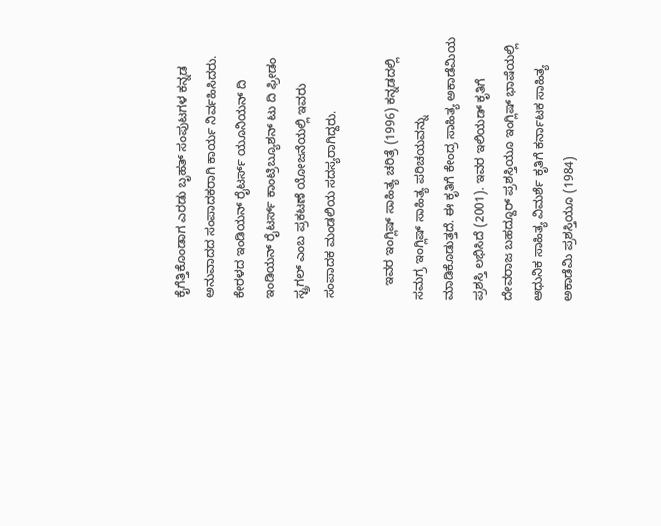ಕೈಗೆತ್ತಿಕೊಂಡಾಗ ಎರಡು ಬೃಹತ್ ಸಂಪುಟಗಳ ಕನ್ನಡ ಅನುವಾದದ ಸಂಪಾದಕರಾಗಿ ಕಾರ್ಯ ನಿರ್ವಹಿಸಿದರು. ಕೇರಳದ ಇಂಡಿಯನ್ ರೈಟರ್ಸ್ ಯೂನಿಯನ್ ದಿ ಇಂಡಿಯನ್ ರೈಟರ್ಸ್ ಕಾಂಟ್ರಿಬ್ಯೂಶನ್ ಟು ದಿ ಫ್ರೀಡಂ ಸ್ಟ್ರಗಲ್ ಎಂಬ ಪ್ರಕಟಣೆ ಯೋಜನೆಯಲ್ಲಿ ಇವರು ಸಂಪಾದಕ ಮಂಡಲಿಯ ಸದಸ್ಯರಾಗಿದ್ದರು.

    ಇವರ ಇಂಗ್ಲಿಷ್ ಸಾಹಿತ್ಯ ಚರಿತ್ರೆ (1996) ಕನ್ನಡದಲ್ಲಿ ಸಮಗ್ರ ಇಂಗ್ಲಿಷ್ ಸಾಹಿತ್ಯ ಪರಿಚಯವನ್ನು ಮಾಡಿಕೊಡುತ್ತದೆ. ಈ ಕೃತಿಗೆ ಕೇಂದ್ರ ಸಾಹಿತ್ಯ ಅಕಾಡೆಮಿಯ ಪ್ರಶಸ್ತಿ ಲಭಿಸಿದೆ (2001). ಇವರ ಇಲಿಯಡ್ ಕೃತಿಗೆ ದೇವರಾಜ ಬಹದ್ದೂರ್ ಪ್ರಶಸ್ತಿಯೂ ಇಂಗ್ಲಿಷ್ ಭಾಷೆಯಲ್ಲಿ ಆಧುನಿಕ ಸಾಹಿತ್ಯ ವಿಮರ್ಶೆ ಕೃತಿಗೆ ಕರ್ನಾಟಕ ಸಾಹಿತ್ಯ ಅಕಾಡೆಮಿ ಪ್ರಶಸ್ತಿಯೂ (1984)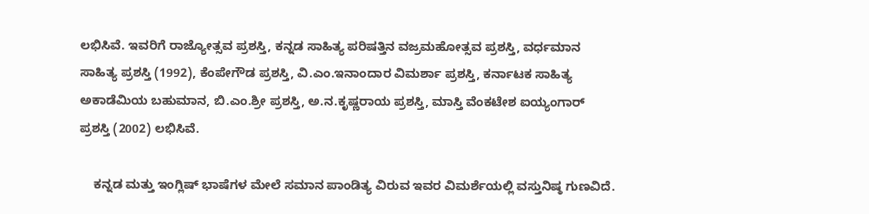ಲಭಿಸಿವೆ. ಇವರಿಗೆ ರಾಜ್ಯೋತ್ಸವ ಪ್ರಶಸ್ತಿ, ಕನ್ನಡ ಸಾಹಿತ್ಯ ಪರಿಷತ್ತಿನ ವಜ್ರಮಹೋತ್ಸವ ಪ್ರಶಸ್ತಿ, ವರ್ಧಮಾನ ಸಾಹಿತ್ಯ ಪ್ರಶಸ್ತಿ (1992), ಕೆಂಪೇಗೌಡ ಪ್ರಶಸ್ತಿ, ವಿ.ಎಂ.ಇನಾಂದಾರ ವಿಮರ್ಶಾ ಪ್ರಶಸ್ತಿ, ಕರ್ನಾಟಕ ಸಾಹಿತ್ಯ ಅಕಾಡೆಮಿಯ ಬಹುಮಾನ, ಬಿ.ಎಂ.ಶ್ರೀ ಪ್ರಶಸ್ತಿ, ಅ.ನ.ಕೃಷ್ಣರಾಯ ಪ್ರಶಸ್ತಿ, ಮಾಸ್ತಿ ವೆಂಕಟೇಶ ಐಯ್ಯಂಗಾರ್ ಪ್ರಶಸ್ತಿ (2002) ಲಭಿಸಿವೆ.

    ಕನ್ನಡ ಮತ್ತು ಇಂಗ್ಲಿಷ್ ಭಾಷೆಗಳ ಮೇಲೆ ಸಮಾನ ಪಾಂಡಿತ್ಯ ವಿರುವ ಇವರ ವಿಮರ್ಶೆಯಲ್ಲಿ ವಸ್ತುನಿಷ್ಠ ಗುಣವಿದೆ.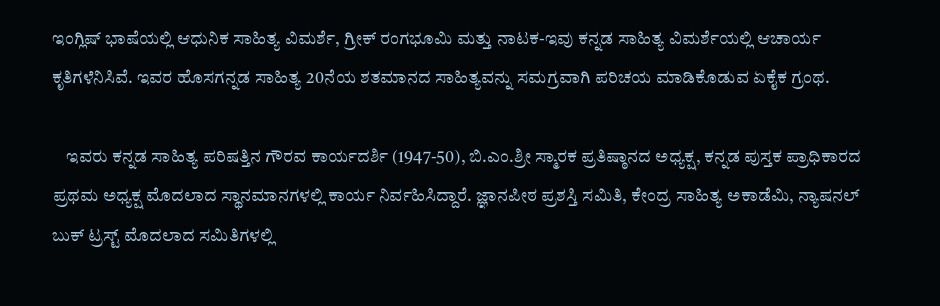ಇಂಗ್ಲಿಷ್ ಭಾಷೆಯಲ್ಲಿ ಆಧುನಿಕ ಸಾಹಿತ್ಯ ವಿಮರ್ಶೆ, ಗ್ರೀಕ್ ರಂಗಭೂಮಿ ಮತ್ತು ನಾಟಕ-ಇವು ಕನ್ನಡ ಸಾಹಿತ್ಯ ವಿಮರ್ಶೆಯಲ್ಲಿ ಆಚಾರ್ಯ ಕೃತಿಗಳೆನಿಸಿವೆ. ಇವರ ಹೊಸಗನ್ನಡ ಸಾಹಿತ್ಯ 20ನೆಯ ಶತಮಾನದ ಸಾಹಿತ್ಯವನ್ನು ಸಮಗ್ರವಾಗಿ ಪರಿಚಯ ಮಾಡಿಕೊಡುವ ಏಕೈಕ ಗ್ರಂಥ.

    ಇವರು ಕನ್ನಡ ಸಾಹಿತ್ಯ ಪರಿಷತ್ತಿನ ಗೌರವ ಕಾರ್ಯದರ್ಶಿ (1947-50), ಬಿ.ಎಂ.ಶ್ರೀ ಸ್ಮಾರಕ ಪ್ರತಿಷ್ಠಾನದ ಅಧ್ಯಕ್ಷ, ಕನ್ನಡ ಪುಸ್ತಕ ಪ್ರಾಧಿಕಾರದ ಪ್ರಥಮ ಅಧ್ಯಕ್ಷ ಮೊದಲಾದ ಸ್ಥಾನಮಾನಗಳಲ್ಲಿ ಕಾರ್ಯ ನಿರ್ವಹಿಸಿದ್ದಾರೆ. ಜ್ಞಾನಪೀಠ ಪ್ರಶಸ್ತಿ ಸಮಿತಿ, ಕೇಂದ್ರ ಸಾಹಿತ್ಯ ಅಕಾಡೆಮಿ, ನ್ಯಾಷನಲ್ ಬುಕ್ ಟ್ರಸ್ಟ್ ಮೊದಲಾದ ಸಮಿತಿಗಳಲ್ಲಿ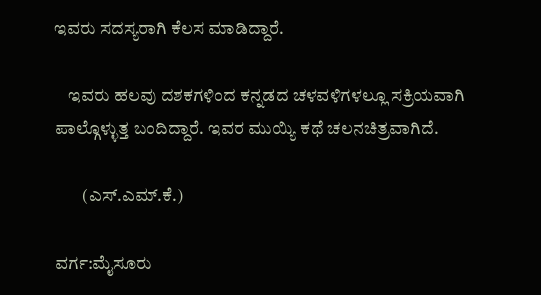ಇವರು ಸದಸ್ಯರಾಗಿ ಕೆಲಸ ಮಾಡಿದ್ದಾರೆ.

    ಇವರು ಹಲವು ದಶಕಗಳಿಂದ ಕನ್ನಡದ ಚಳವಳಿಗಳಲ್ಲೂ ಸಕ್ರಿಯವಾಗಿ ಪಾಲ್ಗೊಳ್ಳುತ್ತ ಬಂದಿದ್ದಾರೆ. ಇವರ ಮುಯ್ಯಿ ಕಥೆ ಚಲನಚಿತ್ರವಾಗಿದೆ.

        (ಎಸ್.ಎಮ್.ಕೆ.)

ವರ್ಗ:ಮೈಸೂರು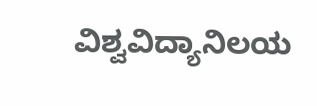ವಿಶ್ವವಿದ್ಯಾನಿಲಯ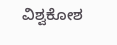ವಿಶ್ವಕೋಶ